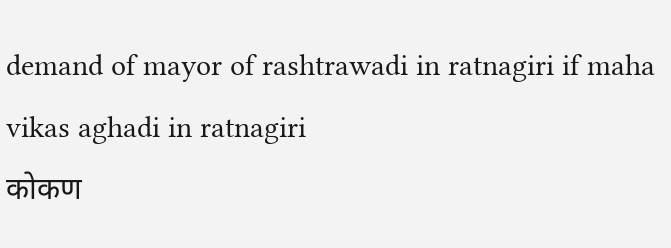demand of mayor of rashtrawadi in ratnagiri if maha vikas aghadi in ratnagiri
कोकण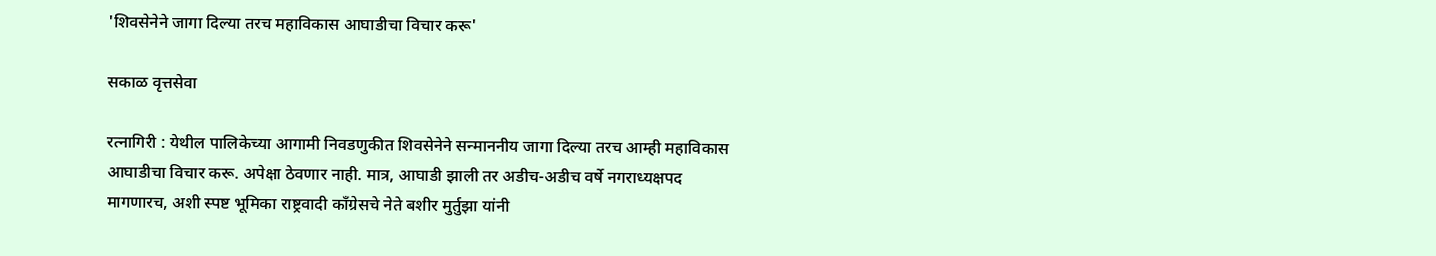'शिवसेनेने जागा दिल्या तरच महाविकास आघाडीचा विचार करू'

सकाळ वृत्तसेवा

रत्नागिरी : येथील पालिकेच्या आगामी निवडणुकीत शिवसेनेने सन्माननीय जागा दिल्या तरच आम्ही महाविकास आघाडीचा विचार करू. अपेक्षा ठेवणार नाही. मात्र, आघाडी झाली तर अडीच-अडीच वर्षे नगराध्यक्षपद मागणारच, अशी स्पष्ट भूमिका राष्ट्रवादी काँग्रेसचे नेते बशीर मुर्तुझा यांनी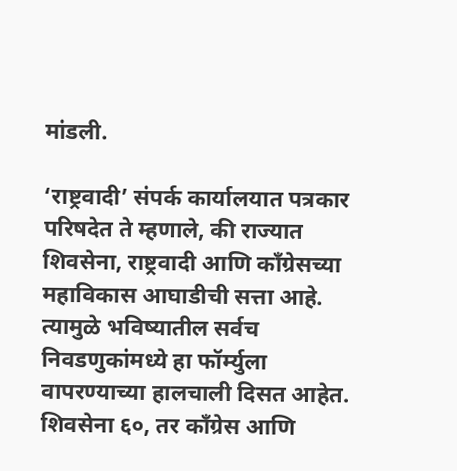मांडली.

‘राष्ट्रवादी’ संपर्क कार्यालयात पत्रकार परिषदेत ते म्हणाले, की राज्यात शिवसेना, राष्ट्रवादी आणि काँग्रेसच्या महाविकास आघाडीची सत्ता आहे. त्यामुळे भविष्यातील सर्वच निवडणुकांमध्ये हा फॉर्म्युला वापरण्याच्या हालचाली दिसत आहेत. शिवसेना ६०, तर काँग्रेस आणि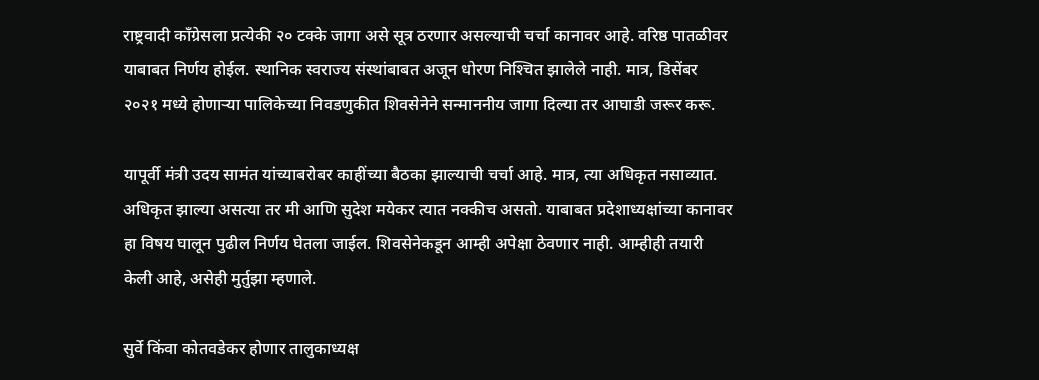राष्ट्रवादी काँग्रेसला प्रत्येकी २० टक्के जागा असे सूत्र ठरणार असल्याची चर्चा कानावर आहे. वरिष्ठ पातळीवर याबाबत निर्णय होईल. स्थानिक स्वराज्य संस्थांबाबत अजून धोरण निश्‍चित झालेले नाही. मात्र, डिसेंबर २०२१ मध्ये होणाऱ्या पालिकेच्या निवडणुकीत शिवसेनेने सन्माननीय जागा दिल्या तर आघाडी जरूर करू.

यापूर्वी मंत्री उदय सामंत यांच्याबरोबर काहींच्या बैठका झाल्याची चर्चा आहे. मात्र, त्या अधिकृत नसाव्यात. अधिकृत झाल्या असत्या तर मी आणि सुदेश मयेकर त्यात नक्कीच असतो. याबाबत प्रदेशाध्यक्षांच्या कानावर हा विषय घालून पुढील निर्णय घेतला जाईल. शिवसेनेकडून आम्ही अपेक्षा ठेवणार नाही. आम्हीही तयारी केली आहे, असेही मुर्तुझा म्हणाले.

सुर्वे किंवा कोतवडेकर होणार तालुकाध्यक्ष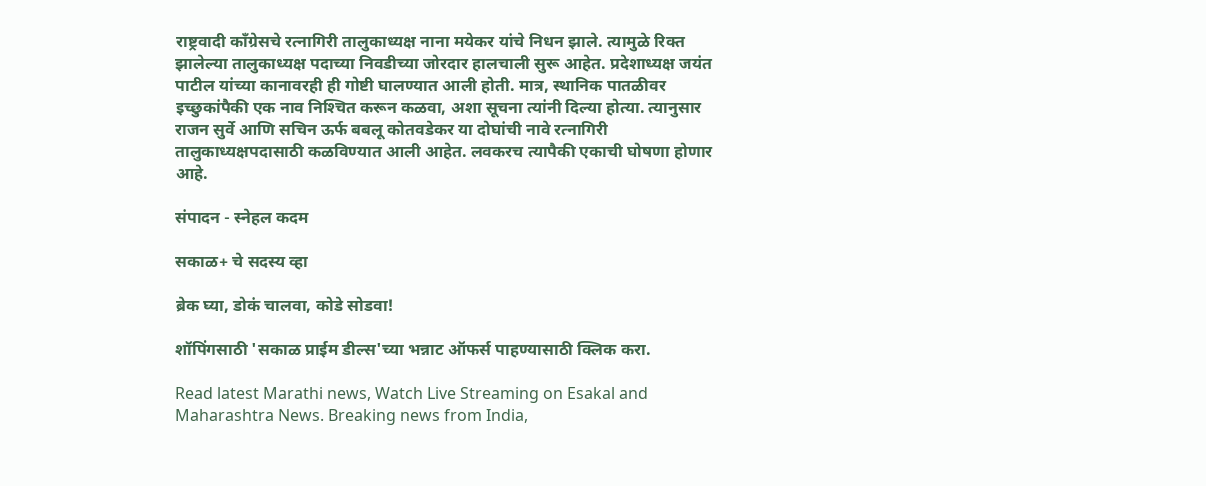राष्ट्रवादी काँग्रेसचे रत्नागिरी तालुकाध्यक्ष नाना मयेकर यांचे निधन झाले. त्यामुळे रिक्त झालेल्या तालुकाध्यक्ष पदाच्या निवडीच्या जोरदार हालचाली सुरू आहेत. प्रदेशाध्यक्ष जयंत पाटील यांच्या कानावरही ही गोष्टी घालण्यात आली होती. मात्र, स्थानिक पातळीवर इच्छुकांपैकी एक नाव निश्‍चित करून कळवा, अशा सूचना त्यांनी दिल्या होत्या. त्यानुसार राजन सुर्वे आणि सचिन ऊर्फ बबलू कोतवडेकर या दोघांची नावे रत्नागिरी तालुकाध्यक्षपदासाठी कळविण्यात आली आहेत. लवकरच त्यापैकी एकाची घोषणा होणार आहे.

संपादन - स्नेहल कदम

सकाळ+ चे सदस्य व्हा

ब्रेक घ्या, डोकं चालवा, कोडे सोडवा!

शॉपिंगसाठी 'सकाळ प्राईम डील्स'च्या भन्नाट ऑफर्स पाहण्यासाठी क्लिक करा.

Read latest Marathi news, Watch Live Streaming on Esakal and Maharashtra News. Breaking news from India,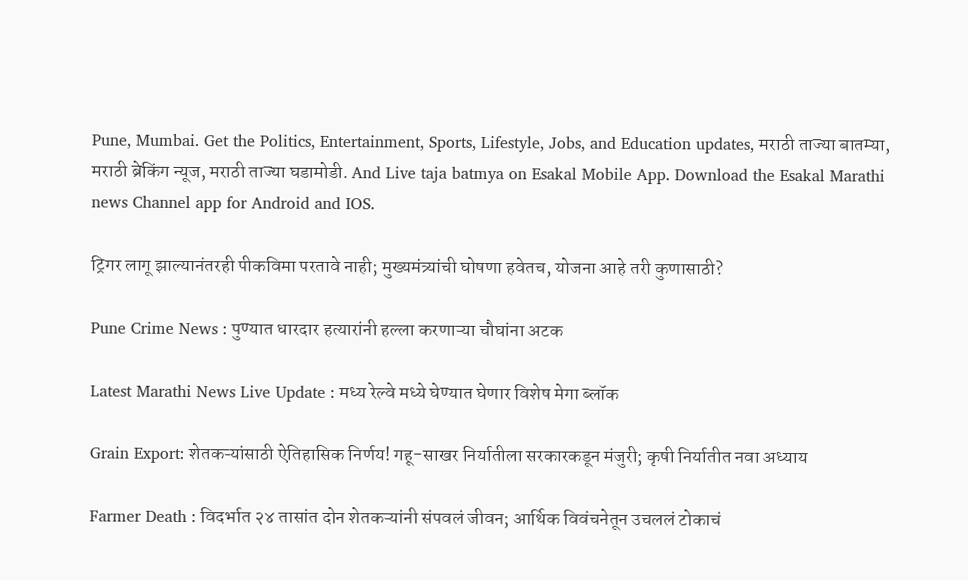Pune, Mumbai. Get the Politics, Entertainment, Sports, Lifestyle, Jobs, and Education updates, मराठी ताज्या बातम्या, मराठी ब्रेकिंग न्यूज, मराठी ताज्या घडामोडी. And Live taja batmya on Esakal Mobile App. Download the Esakal Marathi news Channel app for Android and IOS.

ट्रिगर लागू झाल्यानंतरही पीकविमा परतावे नाही; मुख्यमंत्र्यांची घोषणा हवेतच, योजना आहे तरी कुणासाठी?

Pune Crime News : पुण्यात धारदार हत्यारांनी हल्ला करणाऱ्या चौघांना अटक

Latest Marathi News Live Update : मध्य रेल्वे मध्ये घेण्यात घेणार विशेष मेगा ब्लॉक

Grain Export: शेतकऱ्यांसाठी ऐतिहासिक निर्णय! गहू-साखर निर्यातीला सरकारकडून मंजुरी; कृषी निर्यातीत नवा अध्याय

Farmer Death : विदर्भात २४ तासांत दोन शेतकऱ्यांनी संपवलं जीवन; आर्थिक विवंचनेतून उचललं टोकाचं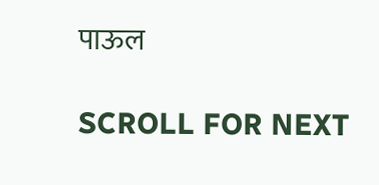पाऊल

SCROLL FOR NEXT